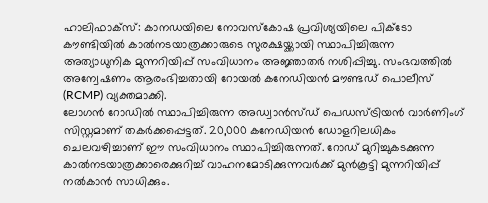ഹാലിഫാക്സ്: കാനഡയിലെ നോവസ്കോഷ പ്രവിശ്യയിലെ പിക്ടോ കൗണ്ടിയിൽ കാൽനടയാത്രക്കാരുടെ സുരക്ഷയ്ക്കായി സ്ഥാപിച്ചിരുന്ന അത്യാധുനിക മുന്നറിയിപ്പ് സംവിധാനം അജ്ഞാതർ നശിപ്പിച്ചു. സംഭവത്തിൽ അന്വേഷണം ആരംഭിച്ചതായി റോയൽ കനേഡിയൻ മൗണ്ടഡ് പൊലീസ് (RCMP) വ്യക്തമാക്കി.
ലോഗൻ റോഡിൽ സ്ഥാപിച്ചിരുന്ന അഡ്വാൻസ്ഡ് പെഡസ്ട്രിയൻ വാർണിംഗ് സിസ്റ്റമാണ് തകർക്കപ്പെട്ടത്. 20,000 കനേഡിയൻ ഡോളറിലധികം ചെലവഴിച്ചാണ് ഈ സംവിധാനം സ്ഥാപിച്ചിരുന്നത്. റോഡ് മുറിച്ചുകടക്കുന്ന കാൽനടയാത്രക്കാരെക്കുറിച്ച് വാഹനമോടിക്കുന്നവർക്ക് മുൻകൂട്ടി മുന്നറിയിപ്പ് നൽകാൻ സാധിക്കും.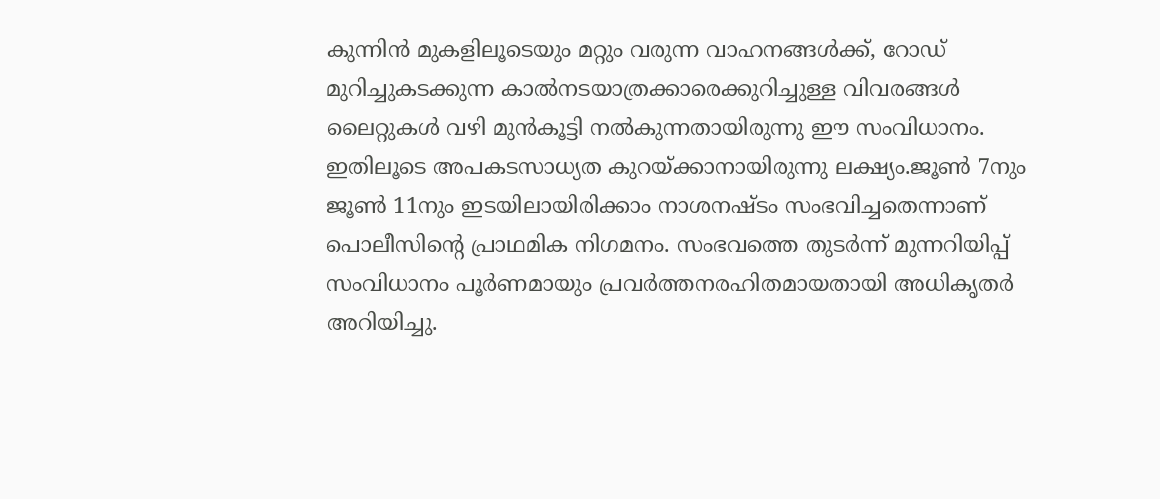കുന്നിൻ മുകളിലൂടെയും മറ്റും വരുന്ന വാഹനങ്ങൾക്ക്, റോഡ് മുറിച്ചുകടക്കുന്ന കാൽനടയാത്രക്കാരെക്കുറിച്ചുള്ള വിവരങ്ങൾ ലൈറ്റുകൾ വഴി മുൻകൂട്ടി നൽകുന്നതായിരുന്നു ഈ സംവിധാനം. ഇതിലൂടെ അപകടസാധ്യത കുറയ്ക്കാനായിരുന്നു ലക്ഷ്യം.ജൂൺ 7നും ജൂൺ 11നും ഇടയിലായിരിക്കാം നാശനഷ്ടം സംഭവിച്ചതെന്നാണ് പൊലീസിന്റെ പ്രാഥമിക നിഗമനം. സംഭവത്തെ തുടർന്ന് മുന്നറിയിപ്പ് സംവിധാനം പൂർണമായും പ്രവർത്തനരഹിതമായതായി അധികൃതർ അറിയിച്ചു.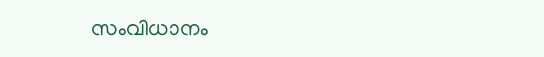സംവിധാനം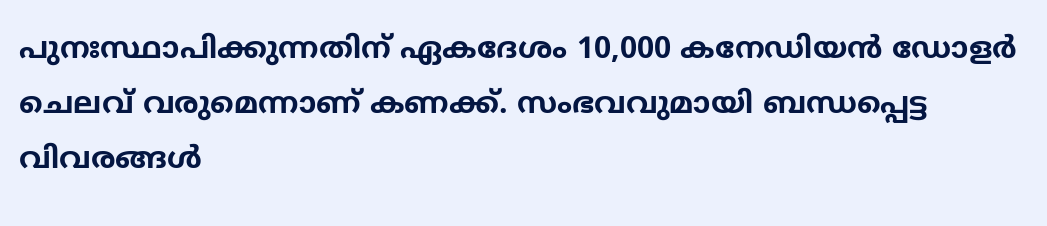പുനഃസ്ഥാപിക്കുന്നതിന് ഏകദേശം 10,000 കനേഡിയൻ ഡോളർ ചെലവ് വരുമെന്നാണ് കണക്ക്. സംഭവവുമായി ബന്ധപ്പെട്ട വിവരങ്ങൾ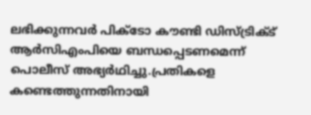ലഭിക്കുന്നവർ പിക്ടോ കൗണ്ടി ഡിസ്ട്രിക്ട് ആർസിഎംപിയെ ബന്ധപ്പെടണമെന്ന് പൊലീസ് അഭ്യർഥിച്ചു.പ്രതികളെ കണ്ടെത്തുന്നതിനായി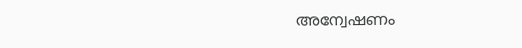അന്വേഷണം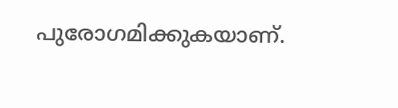പുരോഗമിക്കുകയാണ്.